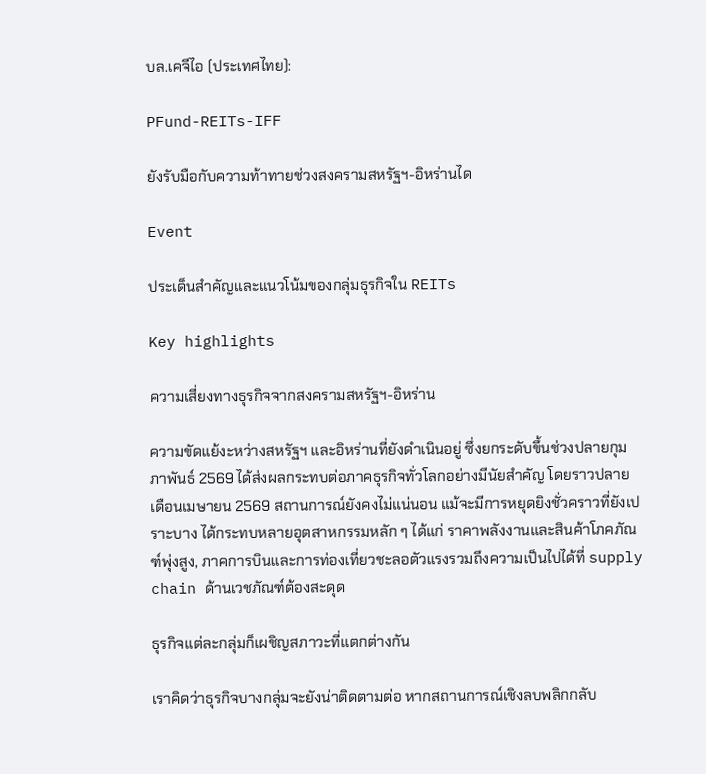บล.เคจีไอ (ประเทศไทย):

PFund-REITs-IFF

ยังรับมือกับความท้าทายช่วงสงครามสหรัฐฯ-อิหร่านได

Event

ประเด็นสำคัญและแนวโน้มของกลุ่มธุรกิจใน REITs

Key highlights

ความเสี่ยงทางธุรกิจจากสงครามสหรัฐฯ-อิหร่าน

ความขัดแย้งะหว่างสหรัฐฯ และอิหร่านที่ยังดำเนินอยู่ ซึ่งยกระดับขึ้นช่วงปลายกุมภาพันธ์ 2569 ได้ส่งผลกระทบต่อภาคธุรกิจทั่วโลกอย่างมีนัยสำคัญ โดยราวปลายเดือนเมษายน 2569 สถานการณ์ยังคงไม่แน่นอน แม้จะมีการหยุดยิงชั่วคราวที่ยังเปราะบาง ได้กระทบหลายอุตสาหกรรมหลัก ๆ ได้แก่ ราคาพลังงานและสินค้าโภคภัณฑ์พุ่งสูง, ภาคการบินและการท่องเที่ยวชะลอตัวแรงรวมถึงความเป็นไปได้ที่ supply chain ด้านเวชภัณฑ์ต้องสะดุด

ธุรกิจแต่ละกลุ่มก็เผชิญสภาวะที่แตกต่างกัน

เราคิดว่าธุรกิจบางกลุ่มจะยังน่าติดตามต่อ หากสถานการณ์เชิงลบพลิกกลับ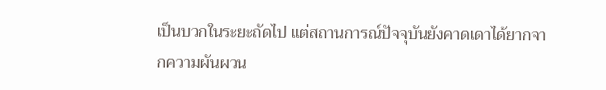เป็นบวกในระยะถัดไป แต่สถานการณ์ปัจจุบันยังคาดเดาได้ยากจากความผันผวน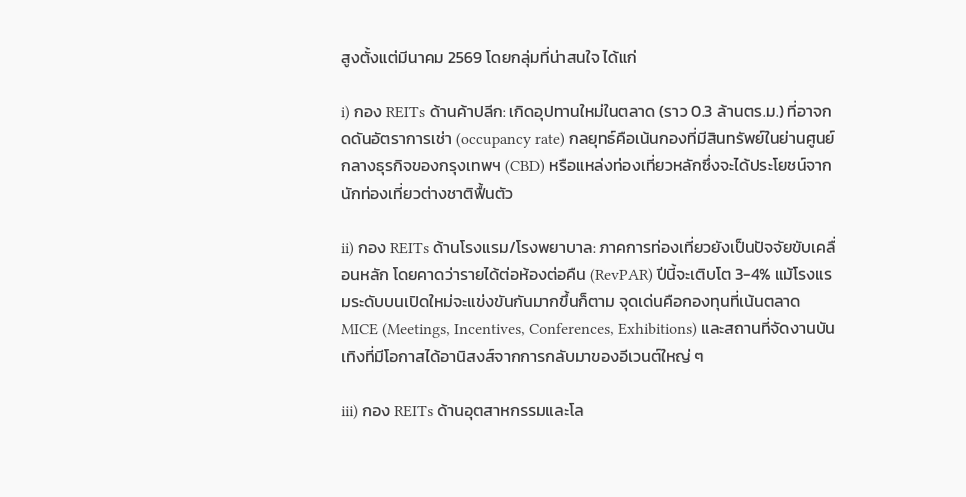สูงตั้งแต่มีนาคม 2569 โดยกลุ่มที่น่าสนใจ ได้แก่

i) กอง REITs ด้านค้าปลีก: เกิดอุปทานใหม่ในตลาด (ราว 0.3 ล้านตร.ม.) ที่อาจกดดันอัตราการเช่า (occupancy rate) กลยุทธ์คือเน้นกองที่มีสินทรัพย์ในย่านศูนย์กลางธุรกิจของกรุงเทพฯ (CBD) หรือแหล่งท่องเที่ยวหลักซึ่งจะได้ประโยชน์จากนักท่องเที่ยวต่างชาติฟื้นตัว

ii) กอง REITs ด้านโรงแรม/โรงพยาบาล: ภาคการท่องเที่ยวยังเป็นปัจจัยขับเคลื่อนหลัก โดยคาดว่ารายได้ต่อห้องต่อคืน (RevPAR) ปีนี้จะเติบโต 3-4% แม้โรงแรมระดับบนเปิดใหม่จะแข่งขันกันมากขึ้นก็ตาม จุดเด่นคือกองทุนที่เน้นตลาด MICE (Meetings, Incentives, Conferences, Exhibitions) และสถานที่จัดงานบันเทิงที่มีโอกาสได้อานิสงส์จากการกลับมาของอีเวนต์ใหญ่ ๆ

iii) กอง REITs ด้านอุตสาหกรรมและโล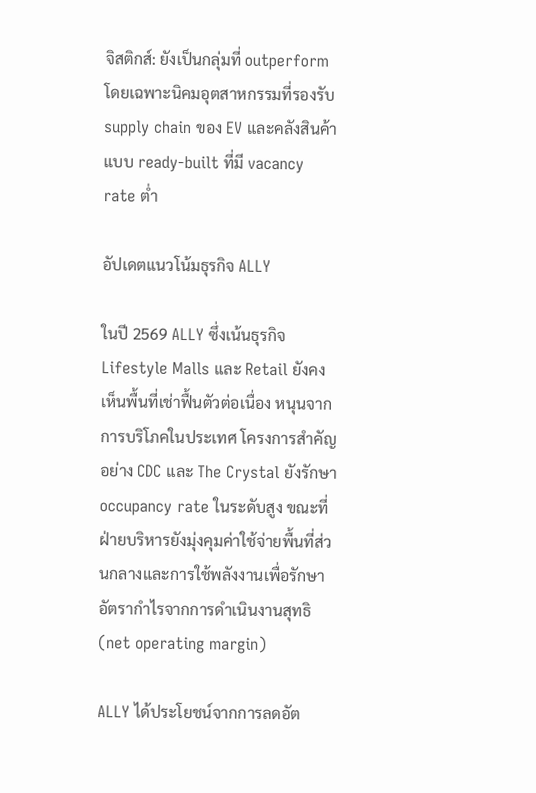จิสติกส์: ยังเป็นกลุ่มที่ outperform โดยเฉพาะนิคมอุตสาหกรรมที่รองรับ supply chain ของ EV และคลังสินค้าแบบ ready-built ที่มี vacancy rate ต่ำ

อัปเดตแนวโน้มธุรกิจ ALLY

ในปี 2569 ALLY ซึ่งเน้นธุรกิจ Lifestyle Malls และ Retail ยังคงเห็นพื้นที่เช่าฟื้นตัวต่อเนื่อง หนุนจากการบริโภคในประเทศ โครงการสำคัญอย่าง CDC และ The Crystal ยังรักษา occupancy rate ในระดับสูง ขณะที่ ฝ่ายบริหารยังมุ่งคุมค่าใช้จ่ายพื้นที่ส่วนกลางและการใช้พลังงานเพื่อรักษาอัตรากำไรจากการดำเนินงานสุทธิ (net operating margin)

ALLY ได้ประโยชน์จากการลดอัต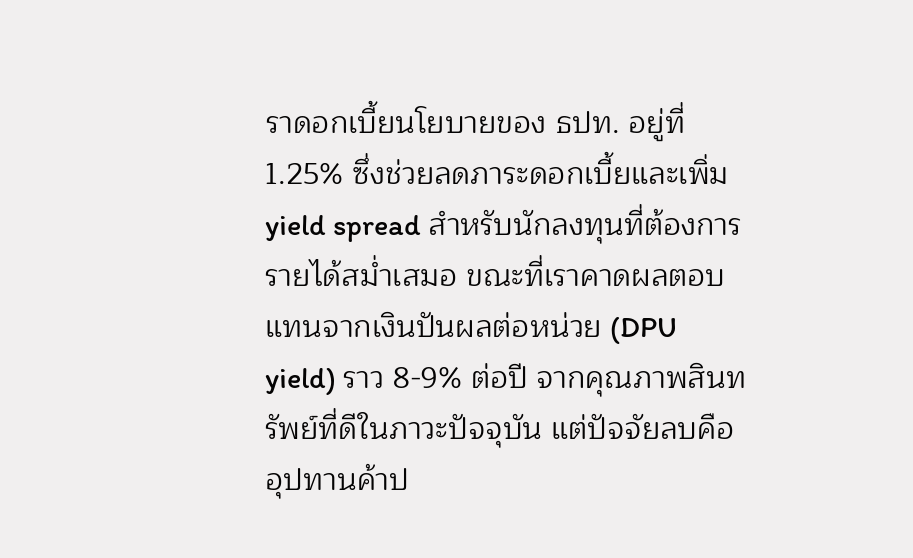ราดอกเบี้ยนโยบายของ ธปท. อยู่ที่ 1.25% ซึ่งช่วยลดภาระดอกเบี้ยและเพิ่ม yield spread สำหรับนักลงทุนที่ต้องการรายได้สม่ำเสมอ ขณะที่เราคาดผลตอบแทนจากเงินปันผลต่อหน่วย (DPU yield) ราว 8-9% ต่อปี จากคุณภาพสินทรัพย์ที่ดีในภาวะปัจจุบัน แต่ปัจจัยลบคืออุปทานค้าป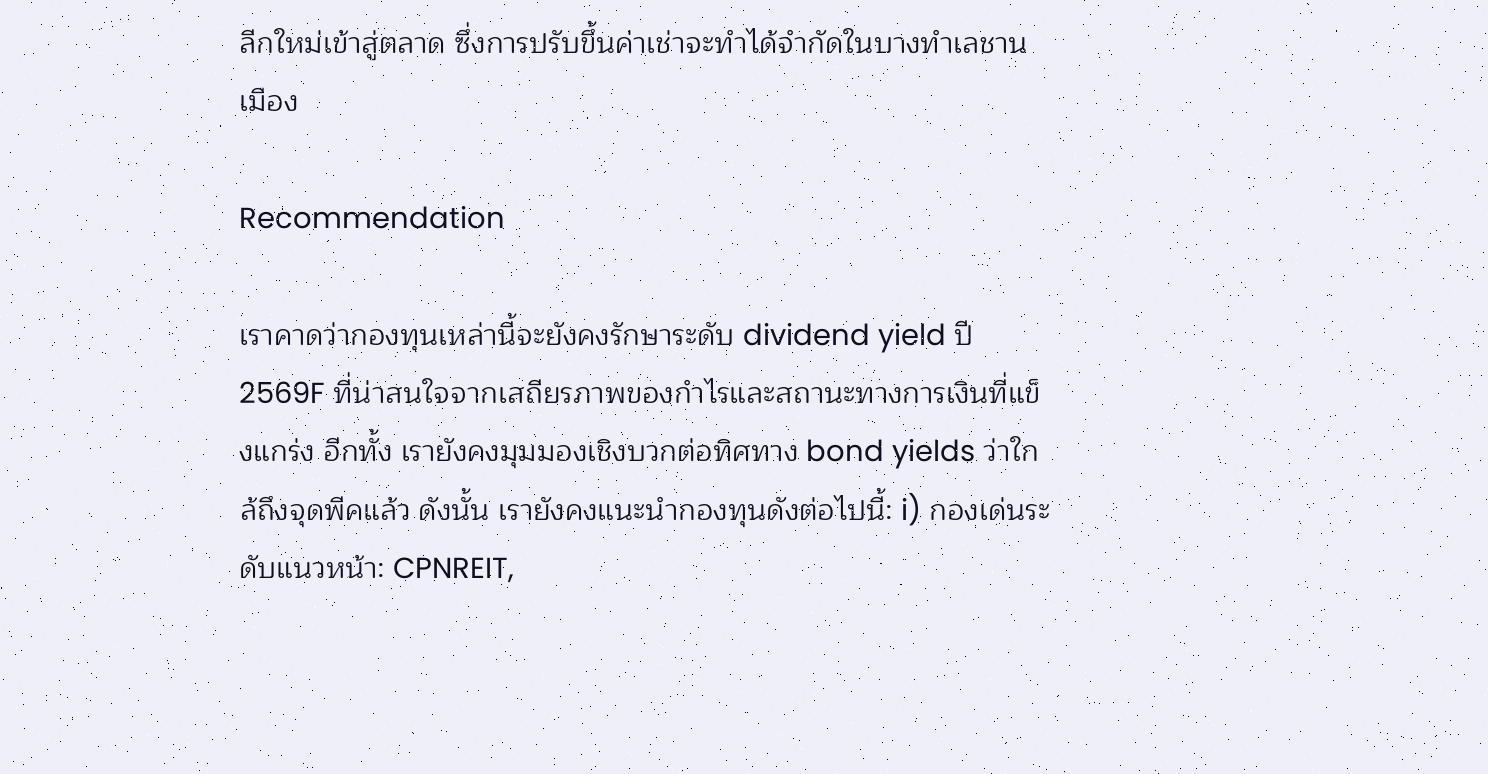ลีกใหม่เข้าสู่ตลาด ซึ่งการปรับขึ้นค่าเช่าจะทำได้จำกัดในบางทำเลชานเมือง

Recommendation

เราคาดว่ากองทุนเหล่านี้จะยังคงรักษาระดับ dividend yield ปี 2569F ที่น่าสนใจจากเสถียรภาพของกำไรและสถานะทางการเงินที่แข็งแกร่ง อีกทั้ง เรายังคงมุมมองเชิงบวกต่อทิศทาง bond yields ว่าใกล้ถึงจุดพีคแล้ว ดังนั้น เรายังคงแนะนำกองทุนดังต่อไปนี้: i) กองเด่นระดับแนวหน้า: CPNREIT,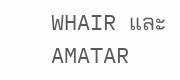WHAIR และ AMATAR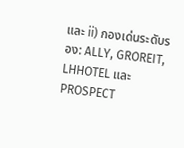และ ii) กองเด่นระดับรอง: ALLY, GROREIT, LHHOTEL และ PROSPECT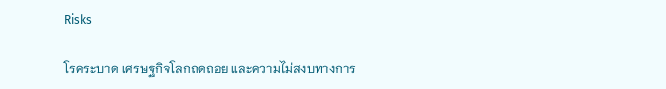Risks

โรคระบาด เศรษฐกิจโลกถดถอย และความไม่สงบทางการ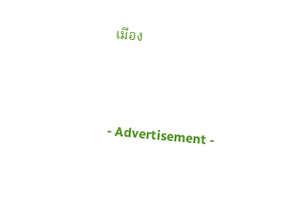เมือง





- Advertisement -